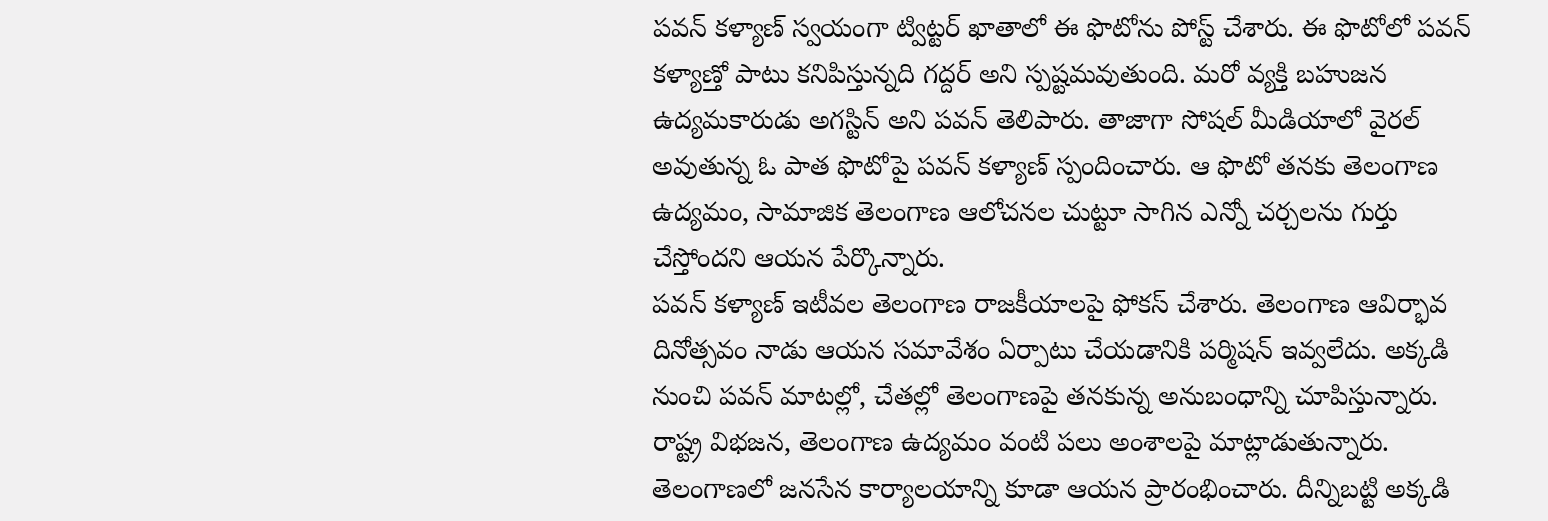పవన్ కళ్యాణ్ స్వయంగా ట్విట్టర్ ఖాతాలో ఈ ఫొటోను పోస్ట్ చేశారు. ఈ ఫొటోలో పవన్ కళ్యాణ్తో పాటు కనిపిస్తున్నది గద్దర్ అని స్పష్టమవుతుంది. మరో వ్యక్తి బహుజన ఉద్యమకారుడు అగస్టిన్ అని పవన్ తెలిపారు. తాజాగా సోషల్ మీడియాలో వైరల్ అవుతున్న ఓ పాత ఫొటోపై పవన్ కళ్యాణ్ స్పందించారు. ఆ ఫొటో తనకు తెలంగాణ ఉద్యమం, సామాజిక తెలంగాణ ఆలోచనల చుట్టూ సాగిన ఎన్నో చర్చలను గుర్తు చేస్తోందని ఆయన పేర్కొన్నారు.
పవన్ కళ్యాణ్ ఇటీవల తెలంగాణ రాజకీయాలపై ఫోకస్ చేశారు. తెలంగాణ ఆవిర్భావ దినోత్సవం నాడు ఆయన సమావేశం ఏర్పాటు చేయడానికి పర్మిషన్ ఇవ్వలేదు. అక్కడి నుంచి పవన్ మాటల్లో, చేతల్లో తెలంగాణపై తనకున్న అనుబంధాన్ని చూపిస్తున్నారు. రాష్ట్ర విభజన, తెలంగాణ ఉద్యమం వంటి పలు అంశాలపై మాట్లాడుతున్నారు. తెలంగాణలో జనసేన కార్యాలయాన్ని కూడా ఆయన ప్రారంభించారు. దీన్నిబట్టి అక్కడి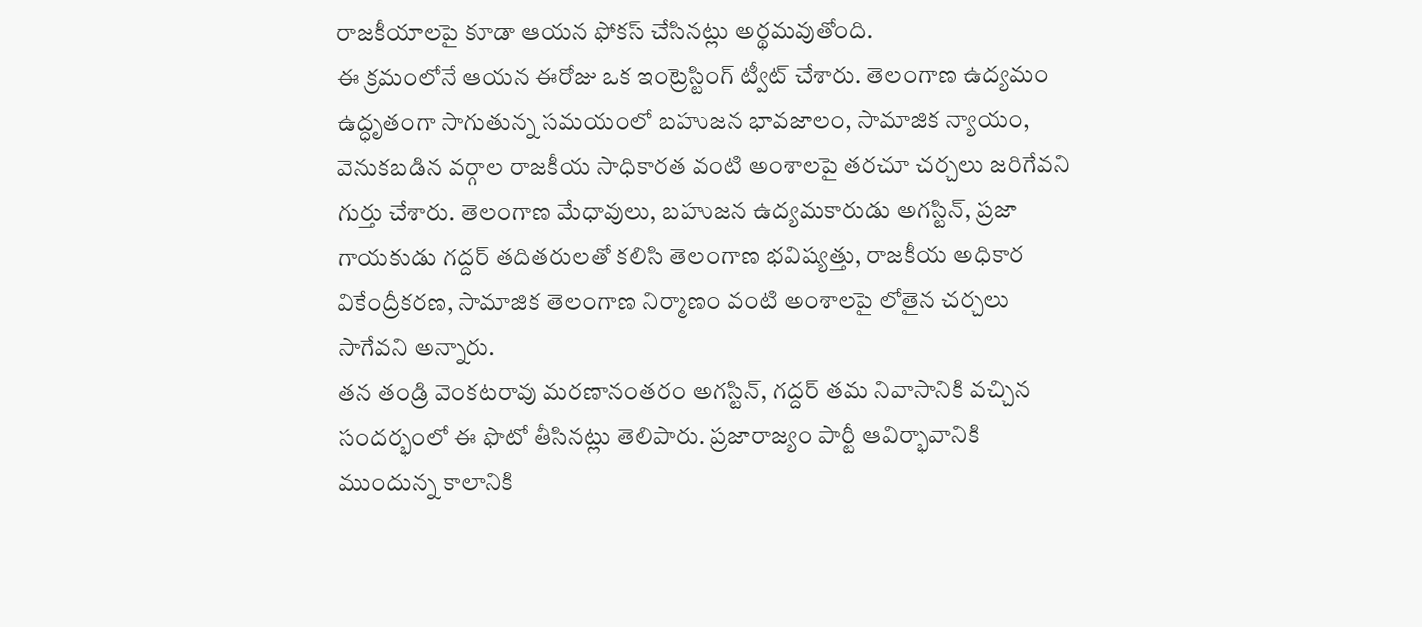రాజకీయాలపై కూడా ఆయన ఫోకస్ చేసినట్లు అర్థమవుతోంది.
ఈ క్రమంలోనే ఆయన ఈరోజు ఒక ఇంట్రెస్టింగ్ ట్వీట్ చేశారు. తెలంగాణ ఉద్యమం ఉద్ధృతంగా సాగుతున్న సమయంలో బహుజన భావజాలం, సామాజిక న్యాయం, వెనుకబడిన వర్గాల రాజకీయ సాధికారత వంటి అంశాలపై తరచూ చర్చలు జరిగేవని గుర్తు చేశారు. తెలంగాణ మేధావులు, బహుజన ఉద్యమకారుడు అగస్టిన్, ప్రజా గాయకుడు గద్దర్ తదితరులతో కలిసి తెలంగాణ భవిష్యత్తు, రాజకీయ అధికార వికేంద్రీకరణ, సామాజిక తెలంగాణ నిర్మాణం వంటి అంశాలపై లోతైన చర్చలు సాగేవని అన్నారు.
తన తండ్రి వెంకటరావు మరణానంతరం అగస్టిన్, గద్దర్ తమ నివాసానికి వచ్చిన సందర్భంలో ఈ ఫొటో తీసినట్లు తెలిపారు. ప్రజారాజ్యం పార్టీ ఆవిర్భావానికి ముందున్న కాలానికి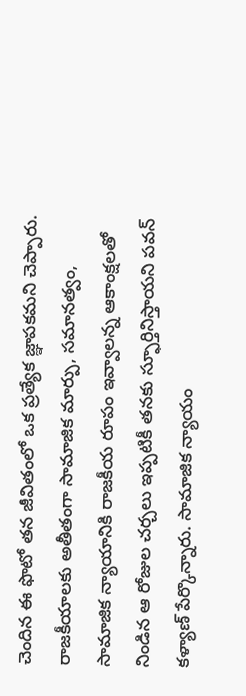చెందిన ఈ ఫొటో తన జీవితంలో ఒక ప్రత్యేక జ్ఞాపకమని చెప్పారు. రాజకీయాలకు అతీతంగా సామాజిక మార్పు, సమానత్వం, సామాజిక న్యాయానికి రాజకీయ రూపం ఇవ్వాలన్న ఆకాంక్షలతో నిండిన ఆ రోజుల చర్చలు ఇప్పటికీ తనకు స్ఫూర్తినిస్తాయని పవన్ కళ్యాణ్ పేర్కొన్నారు. సామాజిక న్యాయం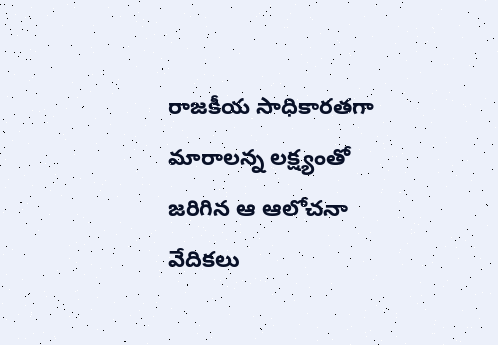రాజకీయ సాధికారతగా మారాలన్న లక్ష్యంతో జరిగిన ఆ ఆలోచనా వేదికలు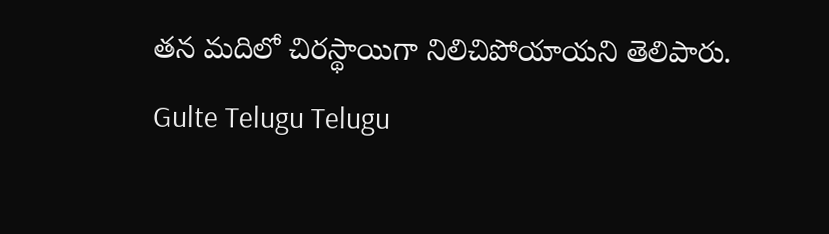తన మదిలో చిరస్థాయిగా నిలిచిపోయాయని తెలిపారు.
Gulte Telugu Telugu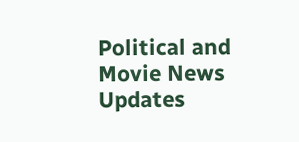Political and Movie News Updates